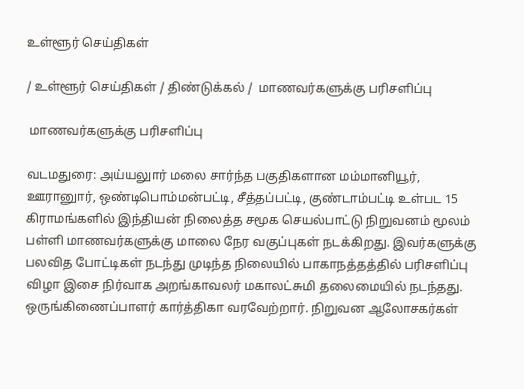உள்ளூர் செய்திகள்

/ உள்ளூர் செய்திகள் / திண்டுக்கல் /  மாணவர்களுக்கு பரிசளிப்பு

 மாணவர்களுக்கு பரிசளிப்பு

வடமதுரை: அய்யலுார் மலை சார்ந்த பகுதிகளான மம்மானியூர், ஊரானுார், ஒண்டிபொம்மன்பட்டி, சீத்தப்பட்டி, குண்டாம்பட்டி உள்பட 15 கிராமங்களில் இந்தியன் நிலைத்த சமூக செயல்பாட்டு நிறுவனம் மூலம் பள்ளி மாணவர்களுக்கு மாலை நேர வகுப்புகள் நடக்கிறது. இவர்களுக்கு பலவித போட்டிகள் நடந்து முடிந்த நிலையில் பாகாநத்தத்தில் பரிசளிப்பு விழா இசை நிர்வாக அறங்காவலர் மகாலட்சுமி தலைமையில் நடந்தது. ஒருங்கிணைப்பாளர் கார்த்திகா வரவேற்றார். நிறுவன ஆலோசகர்கள்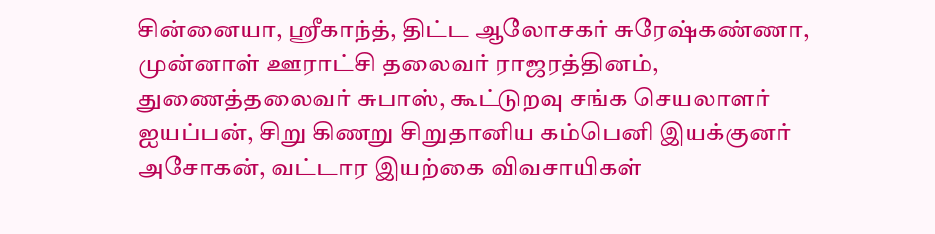சின்னையா, ஸ்ரீகாந்த், திட்ட ஆலோசகர் சுரேஷ்கண்ணா, முன்னாள் ஊராட்சி தலைவர் ராஜரத்தினம், துணைத்தலைவர் சுபாஸ், கூட்டுறவு சங்க செயலாளர் ஐயப்பன், சிறு கிணறு சிறுதானிய கம்பெனி இயக்குனர் அசோகன், வட்டார இயற்கை விவசாயிகள்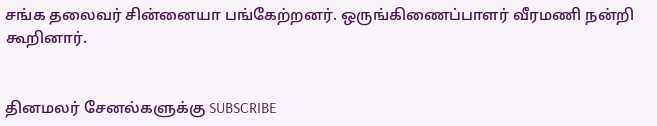சங்க தலைவர் சின்னையா பங்கேற்றனர். ஒருங்கிணைப்பாளர் வீரமணி நன்றி கூறினார்.


தினமலர் சேனல்களுக்கு SUBSCRIBE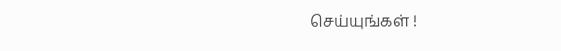செய்யுங்கள் !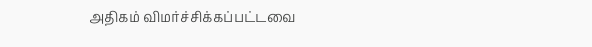அதிகம் விமர்ச்சிக்கப்பட்டவை